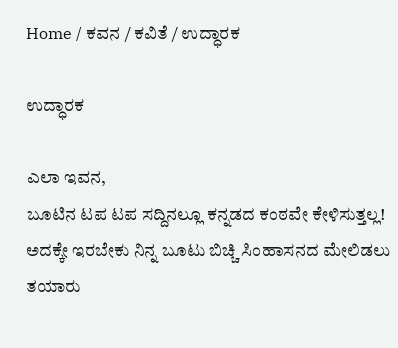Home / ಕವನ / ಕವಿತೆ / ಉದ್ಧಾರಕ

ಉದ್ಧಾರಕ

ಎಲಾ ಇವನ,
ಬೂಟಿನ ಟಪ ಟಪ ಸದ್ದಿನಲ್ಲೂ ಕನ್ನಡದ ಕಂಠವೇ ಕೇಳಿಸುತ್ತಲ್ಲ!
ಅದಕ್ಕೇ ಇರಬೇಕು ನಿನ್ನ ಬೂಟು ಬಿಚ್ಚಿ ಸಿಂಹಾಸನದ ಮೇಲಿಡಲು ತಯಾರು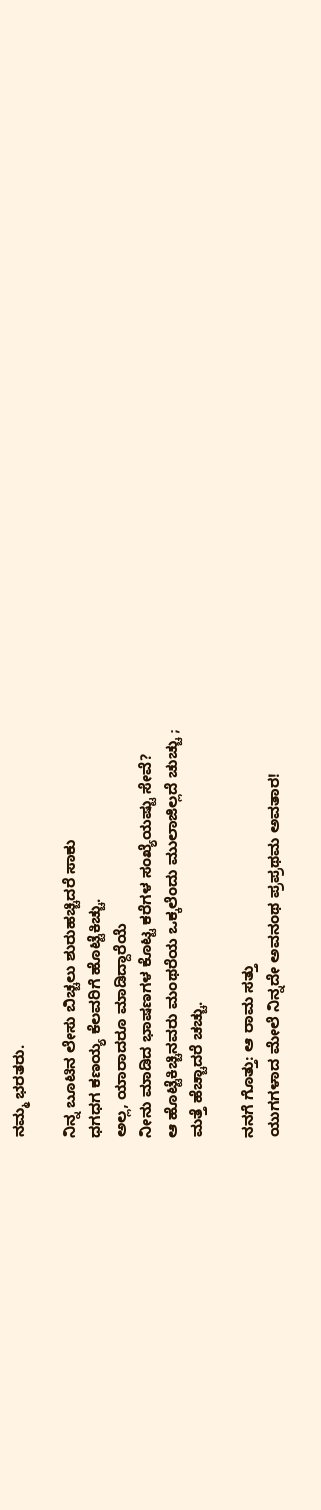ನಮ್ಮ ಭರತರು.

ನಿನ್ನ ಬೂಟಿನ ಲೇಸು ಬಿಚ್ಚಲು ಶುರುಹಚ್ಚಿದರೆ ಸಾಕು
ಧಗಧಗ ಕಣಯ್ಯ ಕೆಲವರಿಗೆ ಹೊಟ್ಟೆಕಿಚ್ಚು.
ಅಲ್ಲ, ಯಾರಾದರೂ ಮಾಡಿದ್ದಾರೆಯೆ
ನೀನು ಮಾಡಿದ ಭಾಷಣಗಳ ಕೊಟ್ಟ ಕರೆಗಳ ಸಂಖ್ಯೆಯಷ್ಟು ಸೇವೆ?
ಆ ಹೊಟ್ಟೆಕಿಚ್ಚಿನವರು ಮಂಥರೆಯ ಒಕ್ಕಲೆಂದು ಮುಲಾಜಿಲ್ಲದೆ ಚುಚ್ಚು ;
ಮತ್ತೆ ಹೆಚ್ಚಾದರೆ ಚಚ್ಚು.

ನನಗೆ ಗೊತ್ತು: ಆ ರಾಮ ಸತ್ತು
ಯುಗಗಳಾದ ಮೇಲೆ ನಿನ್ನದೇ ಅವನಂಥ ಪ್ರಪ್ರಥಮ ಅವತಾರ!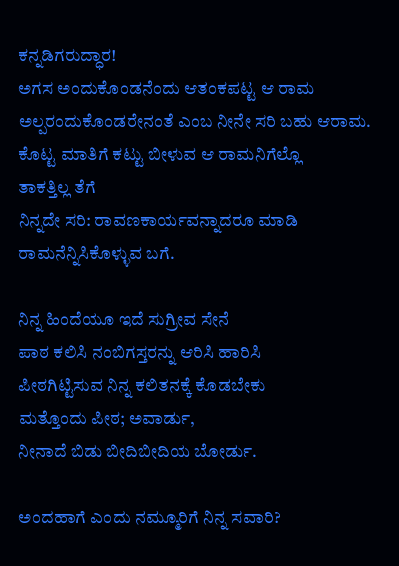ಕನ್ನಡಿಗರುದ್ಧಾರ!
ಅಗಸ ಅಂದುಕೊಂಡನೆಂದು ಆತಂಕಪಟ್ಟ ಆ ರಾಮ
ಅಲ್ಪರಂದುಕೊಂಡರೇನಂತೆ ಎಂಬ ನೀನೇ ಸರಿ ಬಹು ಆರಾಮ.
ಕೊಟ್ಟ ಮಾತಿಗೆ ಕಟ್ಟು ಬೀಳುವ ಆ ರಾಮನಿಗೆಲ್ಲೊ
ತಾಕತ್ತಿಲ್ಲ ತೆಗೆ
ನಿನ್ನದೇ ಸರಿ: ರಾವಣಕಾರ್ಯವನ್ನಾದರೂ ಮಾಡಿ
ರಾಮನೆನ್ನಿಸಿಕೊಳ್ಳುವ ಬಗೆ.

ನಿನ್ನ ಹಿಂದೆಯೂ ಇದೆ ಸುಗ್ರೀವ ಸೇನೆ
ಪಾಠ ಕಲಿಸಿ ನಂಬಿಗಸ್ತರನ್ನು ಆರಿಸಿ ಹಾರಿಸಿ
ಪೀಠಗಿಟ್ಟಿಸುವ ನಿನ್ನ ಕಲಿತನಕ್ಕೆ ಕೊಡಬೇಕು
ಮತ್ತೊಂದು ಪೀಠ; ಅವಾರ್ಡು,
ನೀನಾದೆ ಬಿಡು ಬೀದಿಬೀದಿಯ ಬೋರ್ಡು.

ಅಂದಹಾಗೆ ಎಂದು ನಮ್ಮೂರಿಗೆ ನಿನ್ನ ಸವಾರಿ?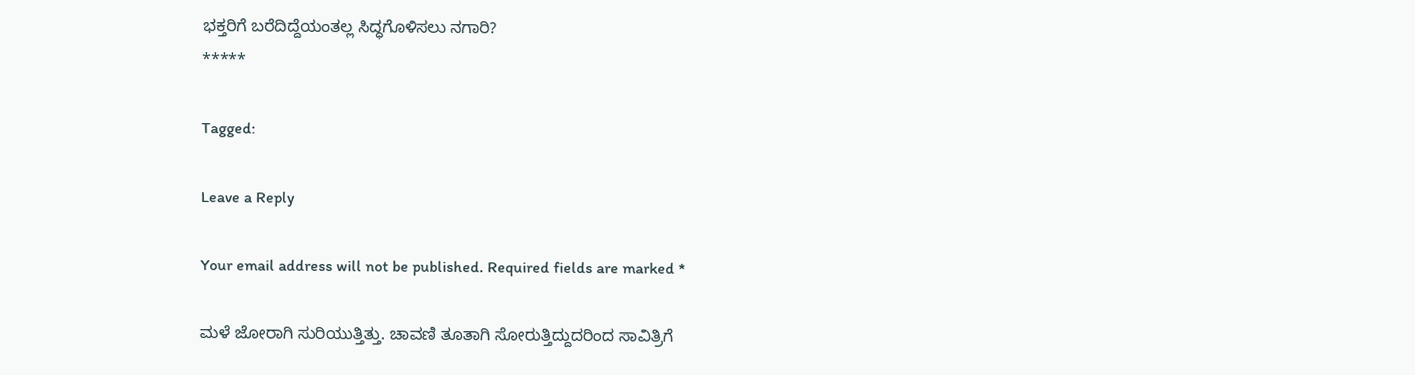ಭಕ್ತರಿಗೆ ಬರೆದಿದ್ದೆಯಂತಲ್ಲ ಸಿದ್ಧಗೊಳಿಸಲು ನಗಾರಿ?
*****

Tagged:

Leave a Reply

Your email address will not be published. Required fields are marked *

ಮಳೆ ಜೋರಾಗಿ ಸುರಿಯುತ್ತಿತ್ತು. ಚಾವಣಿ ತೂತಾಗಿ ಸೋರುತ್ತಿದ್ದುದರಿಂದ ಸಾವಿತ್ರಿಗೆ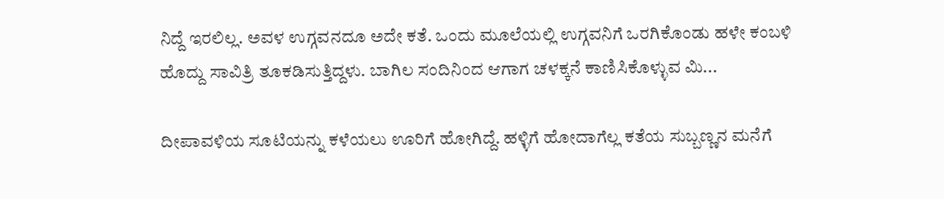ನಿದ್ದೆ ಇರಲಿಲ್ಲ. ಅವಳ ಉಗ್ಗವನದೂ ಅದೇ ಕತೆ. ಒಂದು ಮೂಲೆಯಲ್ಲಿ ಉಗ್ಗವನಿಗೆ ಒರಗಿಕೊಂಡು ಹಳೇ ಕಂಬಳಿ ಹೊದ್ದು ಸಾವಿತ್ರಿ ತೂಕಡಿಸುತ್ತಿದ್ದಳು. ಬಾಗಿಲ ಸಂದಿನಿಂದ ಆಗಾಗ ಚಳಕ್ಕನೆ ಕಾಣಿಸಿಕೊಳ್ಳುವ ಮಿ...

ದೀಪಾವಳಿಯ ಸೂಟಿಯನ್ನು ಕಳೆಯಲು ಊರಿಗೆ ಹೋಗಿದ್ದೆ. ಹಳ್ಳಿಗೆ ಹೋದಾಗೆಲ್ಲ ಕತೆಯ ಸುಬ್ಬಣ್ಣನ ಮನೆಗೆ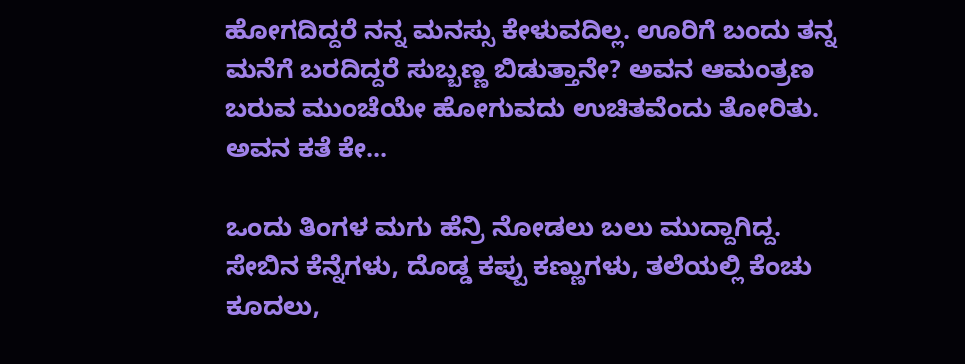ಹೋಗದಿದ್ದರೆ ನನ್ನ ಮನಸ್ಸು ಕೇಳುವದಿಲ್ಲ. ಊರಿಗೆ ಬಂದು ತನ್ನ ಮನೆಗೆ ಬರದಿದ್ದರೆ ಸುಬ್ಬಣ್ಣ ಬಿಡುತ್ತಾನೇ? ಅವನ ಆಮಂತ್ರಣ ಬರುವ ಮುಂಚೆಯೇ ಹೋಗುವದು ಉಚಿತವೆಂದು ತೋರಿತು. ಅವನ ಕತೆ ಕೇ...

ಒಂದು ತಿಂಗಳ ಮಗು ಹೆನ್ರಿ ನೋಡಲು ಬಲು ಮುದ್ದಾಗಿದ್ದ. ಸೇಬಿನ ಕೆನ್ನೆಗಳು, ದೊಡ್ಡ ಕಪ್ಪು ಕಣ್ಣುಗಳು, ತಲೆಯಲ್ಲಿ ಕೆಂಚು ಕೂದಲು,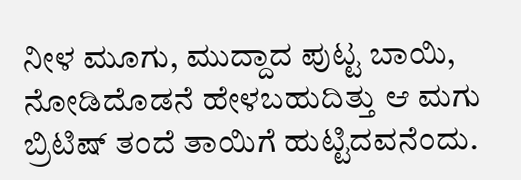ನೀಳ ಮೂಗು, ಮುದ್ದಾದ ಪುಟ್ಟ ಬಾಯಿ, ನೋಡಿದೊಡನೆ ಹೇಳಬಹುದಿತ್ತು ಆ ಮಗು ಬ್ರಿಟಿಷ್ ತಂದೆ ತಾಯಿಗೆ ಹುಟ್ಟಿದವನೆಂದು.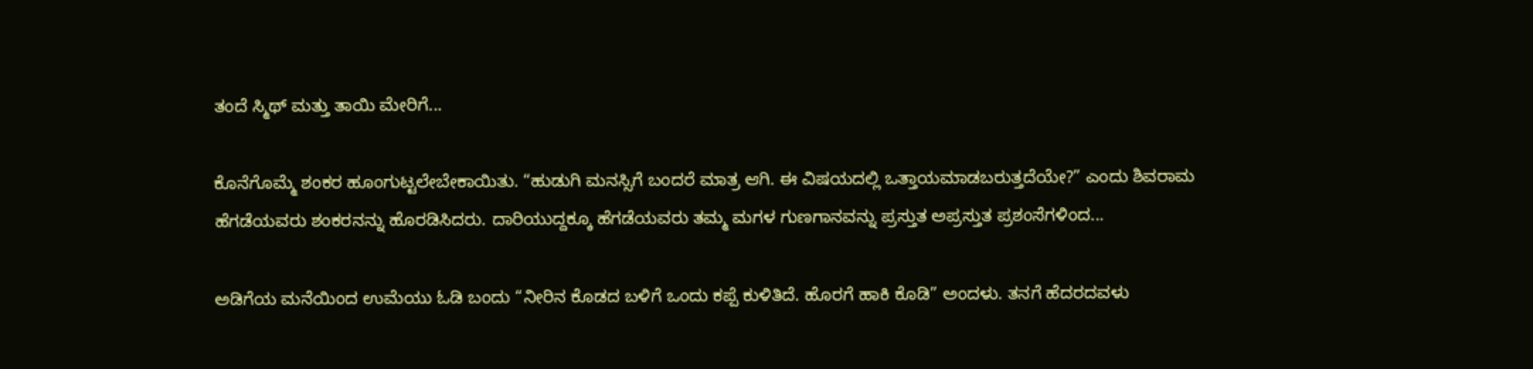ತಂದೆ ಸ್ಮಿಥ್ ಮತ್ತು ತಾಯಿ ಮೇರಿಗೆ...

ಕೊನೆಗೊಮ್ಮೆ ಶಂಕರ ಹೂಂಗುಟ್ಟಲೇಬೇಕಾಯಿತು. “ಹುಡುಗಿ ಮನಸ್ಸಿಗೆ ಬಂದರೆ ಮಾತ್ರ ಆಗಿ. ಈ ವಿಷಯದಲ್ಲಿ ಒತ್ತಾಯಮಾಡಬರುತ್ತದೆಯೇ?” ಎಂದು ಶಿವರಾಮ ಹೆಗಡೆಯವರು ಶಂಕರನನ್ನು ಹೊರಡಿಸಿದರು. ದಾರಿಯುದ್ದಕ್ಕೂ ಹೆಗಡೆಯವರು ತಮ್ಮ ಮಗಳ ಗುಣಗಾನವನ್ನು ಪ್ರಸ್ತುತ ಅಪ್ರಸ್ತುತ ಪ್ರಶಂಸೆಗಳಿಂದ...

ಅಡಿಗೆಯ ಮನೆಯಿಂದ ಉಮೆಯು ಓಡಿ ಬಂದು “ನೀರಿನ ಕೊಡದ ಬಳಿಗೆ ಒಂದು ಕಪ್ಪೆ ಕುಳಿತಿದೆ. ಹೊರಗೆ ಹಾಕಿ ಕೊಡಿ” ಅಂದಳು. ತನಗೆ ಹೆದರದವಳು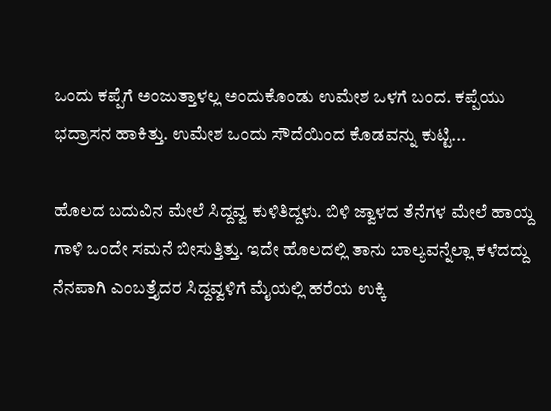ಒಂದು ಕಪ್ಪೆಗೆ ಅಂಜುತ್ತಾಳಲ್ಲ ಅಂದುಕೊಂಡು ಉಮೇಶ ಒಳಗೆ ಬಂದ. ಕಪ್ಪೆಯು ಭದ್ರಾಸನ ಹಾಕಿತ್ತು. ಉಮೇಶ ಒಂದು ಸೌದೆಯಿಂದ ಕೊಡವನ್ನು ಕುಟ್ಟಿ...

ಹೊಲದ ಬದುವಿನ ಮೇಲೆ ಸಿದ್ದವ್ವ ಕುಳಿತಿದ್ದಳು. ಬಿಳಿ ಜ್ವಾಳದ ತೆನೆಗಳ ಮೇಲೆ ಹಾಯ್ದ ಗಾಳಿ ಒಂದೇ ಸಮನೆ ಬೀಸುತ್ತಿತ್ತು. ಇದೇ ಹೊಲದಲ್ಲಿ ತಾನು ಬಾಲ್ಯವನ್ನೆಲ್ಲಾ ಕಳೆದದ್ದು ನೆನಪಾಗಿ ಎಂಬತ್ತೈದರ ಸಿದ್ದವ್ವಳಿಗೆ ಮೈಯಲ್ಲಿ ಹರೆಯ ಉಕ್ಕಿ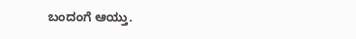ಬಂದಂಗೆ ಆಯ್ತು.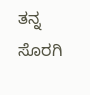ತನ್ನ ಸೊರಗಿ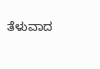ತೆಳುವಾದ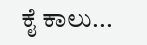ಕೈ ಕಾಲು...